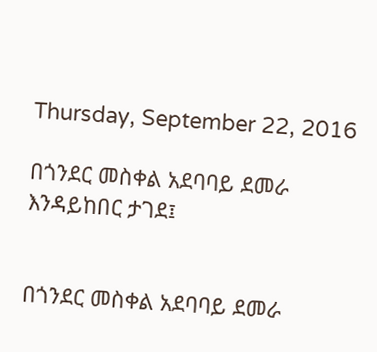Thursday, September 22, 2016

በጎንደር መስቀል አደባባይ ደመራ እንዳይከበር ታገደ፤


በጎንደር መስቀል አደባባይ ደመራ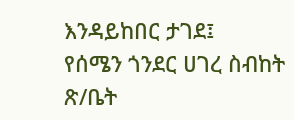እንዳይከበር ታገደ፤
የሰሜን ጎንደር ሀገረ ስብከት ጽ/ቤት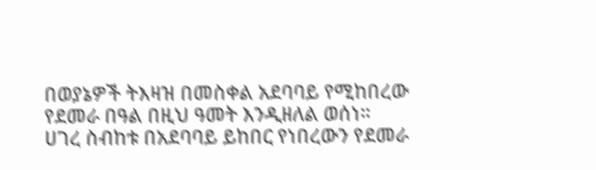በወያኔዎች ትእዛዝ በመስቀል አደባባይ የሚከበረው የደመራ በዓል በዚህ ዓመት እንዲዘለል ወሰነ።
ሀገረ ስብከቱ በአደባባይ ይከበር የነበረውን የደመራ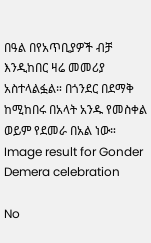በዓል በየአጥቢያዎች ብቻ እንዲከበር ዛሬ መመሪያ አስተላልፏል። በጎንደር በደማቅ ከሚከበሩ በአላት አንዱ የመስቀል ወይም የደመራ በአል ነው።
Image result for Gonder Demera celebration

No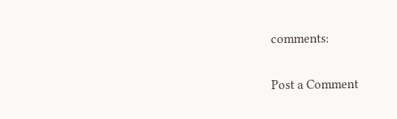comments:

Post a Comment